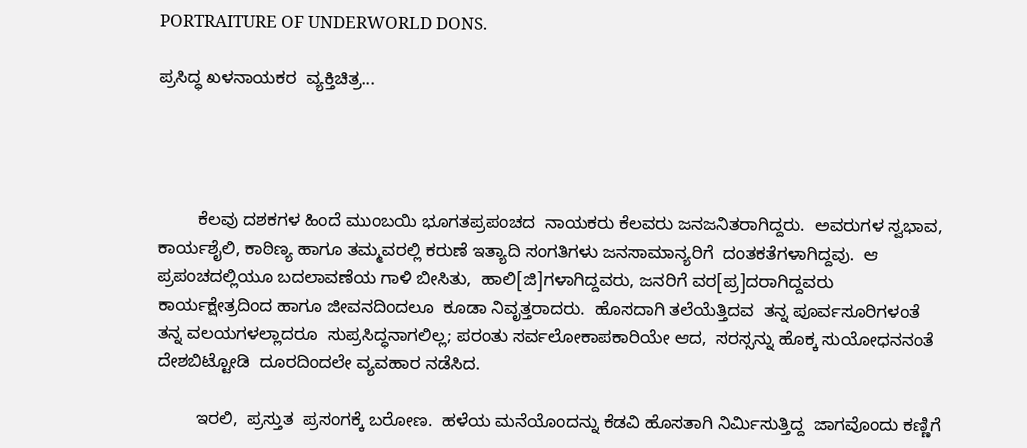PORTRAITURE OF UNDERWORLD DONS.

ಪ್ರಸಿದ್ಧ ಖಳನಾಯಕರ  ವ್ಯಕ್ತಿಚಿತ್ರ...




        ಕೆಲವು ದಶಕಗಳ ಹಿಂದೆ ಮುಂಬಯಿ ಭೂಗತಪ್ರಪಂಚದ  ನಾಯಕರು ಕೆಲವರು ಜನಜನಿತರಾಗಿದ್ದರು.  ಅವರುಗಳ ಸ್ವಭಾವ, ಕಾರ್ಯಶೈಲಿ, ಕಾಠಿಣ್ಯ ಹಾಗೂ ತಮ್ಮವರಲ್ಲಿ ಕರುಣೆ ಇತ್ಯಾದಿ ಸಂಗತಿಗಳು ಜನಸಾಮಾನ್ಯರಿಗೆ  ದಂತಕತೆಗಳಾಗಿದ್ದವು.  ಆ ಪ್ರಪಂಚದಲ್ಲಿಯೂ ಬದಲಾವಣೆಯ ಗಾಳಿ ಬೀಸಿತು,  ಹಾಲಿ[ಜಿ]ಗಳಾಗಿದ್ದವರು, ಜನರಿಗೆ ವರ[ಪ್ರ]ದರಾಗಿದ್ದವರು  ಕಾರ್ಯಕ್ಷೇತ್ರದಿಂದ ಹಾಗೂ ಜೀವನದಿಂದಲೂ  ಕೂಡಾ ನಿವೃತ್ತರಾದರು.  ಹೊಸದಾಗಿ ತಲೆಯೆತ್ತಿದವ  ತನ್ನ ಪೂರ್ವಸೂರಿಗಳಂತೆ  ತನ್ನ ವಲಯಗಳಲ್ಲಾದರೂ  ಸುಪ್ರಸಿದ್ಧನಾಗಲಿಲ್ಲ; ಪರಂತು ಸರ್ವಲೋಕಾಪಕಾರಿಯೇ ಆದ,  ಸರಸ್ಸನ್ನು ಹೊಕ್ಕ ಸುಯೋಧನನಂತೆ  ದೇಶಬಿಟ್ಟೋಡಿ  ದೂರದಿಂದಲೇ ವ್ಯವಹಾರ ನಡೆಸಿದ.

        ಇರಲಿ,  ಪ್ರಸ್ತುತ  ಪ್ರಸಂಗಕ್ಕೆ ಬರೋಣ.  ಹಳೆಯ ಮನೆಯೊಂದನ್ನು ಕೆಡವಿ ಹೊಸತಾಗಿ ನಿರ್ಮಿಸುತ್ತಿದ್ದ  ಜಾಗವೊಂದು ಕಣ್ಣಿಗೆ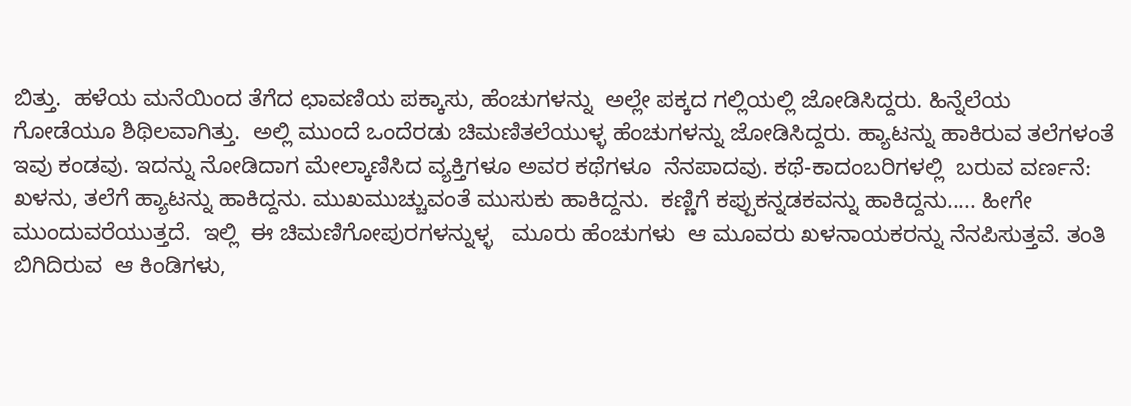ಬಿತ್ತು.  ಹಳೆಯ ಮನೆಯಿಂದ ತೆಗೆದ ಛಾವಣಿಯ ಪಕ್ಕಾಸು, ಹೆಂಚುಗಳನ್ನು  ಅಲ್ಲೇ ಪಕ್ಕದ ಗಲ್ಲಿಯಲ್ಲಿ ಜೋಡಿಸಿದ್ದರು. ಹಿನ್ನೆಲೆಯ  ಗೋಡೆಯೂ ಶಿಥಿಲವಾಗಿತ್ತು.  ಅಲ್ಲಿ ಮುಂದೆ ಒಂದೆರಡು ಚಿಮಣಿತಲೆಯುಳ್ಳ ಹೆಂಚುಗಳನ್ನು ಜೋಡಿಸಿದ್ದರು. ಹ್ಯಾಟನ್ನು ಹಾಕಿರುವ ತಲೆಗಳಂತೆ ಇವು ಕಂಡವು. ಇದನ್ನು ನೋಡಿದಾಗ ಮೇಲ್ಕಾಣಿಸಿದ ವ್ಯಕ್ತಿಗಳೂ ಅವರ ಕಥೆಗಳೂ  ನೆನಪಾದವು. ಕಥೆ-ಕಾದಂಬರಿಗಳಲ್ಲಿ  ಬರುವ ವರ್ಣನೆ:  ಖಳನು, ತಲೆಗೆ ಹ್ಯಾಟನ್ನು ಹಾಕಿದ್ದನು. ಮುಖಮುಚ್ಚುವಂತೆ ಮುಸುಕು ಹಾಕಿದ್ದನು.  ಕಣ್ಣಿಗೆ ಕಪ್ಪುಕನ್ನಡಕವನ್ನು ಹಾಕಿದ್ದನು..... ಹೀಗೇ  ಮುಂದುವರೆಯುತ್ತದೆ.  ಇಲ್ಲಿ  ಈ ಚಿಮಣಿಗೋಪುರಗಳನ್ನುಳ್ಳ   ಮೂರು ಹೆಂಚುಗಳು  ಆ ಮೂವರು ಖಳನಾಯಕರನ್ನು ನೆನಪಿಸುತ್ತವೆ. ತಂತಿ ಬಿಗಿದಿರುವ  ಆ ಕಿಂಡಿಗಳು,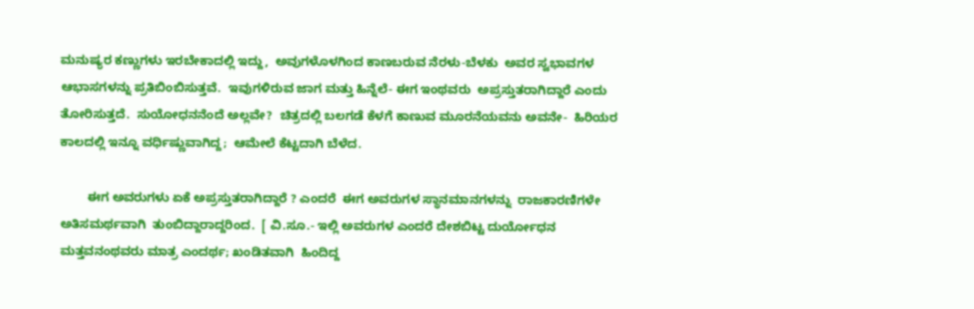ಮನುಷ್ಯರ ಕಣ್ಣುಗಳು ಇರಬೇಕಾದಲ್ಲಿ ಇದ್ದು,  ಅವುಗಳೊಳಗಿಂದ ಕಾಣಬರುವ ನೆರಳು-ಬೆಳಕು  ಅವರ ಸ್ವಭಾವಗಳ ಆಭಾಸಗಳನ್ನು ಪ್ರತಿಬಿಂಬಿಸುತ್ತವೆ.  ಇವುಗಳಿರುವ ಜಾಗ ಮತ್ತು ಹಿನ್ನೆಲೆ- ಈಗ ಇಂಥವರು  ಅಪ್ರಸ್ತುತರಾಗಿದ್ದಾರೆ ಎಂದು ತೋರಿಸುತ್ತದೆ.  ಸುಯೋಧನನೆಂದೆ ಅಲ್ಲವೇ?  ಚಿತ್ರದಲ್ಲಿ ಬಲಗಡೆ ಕೆಳಗೆ ಕಾಣುವ ಮೂರನೆಯವನು ಅವನೇ-  ಹಿರಿಯರ ಕಾಲದಲ್ಲಿ ಇನ್ನೂ ವರ್ಧಿಷ್ಣುವಾಗಿದ್ದ;  ಆಮೇಲೆ ಕೆಟ್ಟದಾಗಿ ಬೆಳೆದ.

        ಈಗ ಅವರುಗಳು ಏಕೆ ಅಪ್ರಸ್ತುತರಾಗಿದ್ದಾರೆ ? ಎಂದರೆ  ಈಗ ಅವರುಗಳ ಸ್ಥಾನಮಾನಗಳನ್ನು  ರಾಜಕಾರಣಿಗಳೇ ಅತಿಸಮರ್ಥವಾಗಿ  ತುಂಬಿದ್ದಾರಾದ್ದರಿಂದ.  [ ವಿ.ಸೂ.- ಇಲ್ಲಿ ಅವರುಗಳ ಎಂದರೆ ದೇಶಬಿಟ್ಟ ದುರ್ಯೋಧನ ಮತ್ತವನಂಥವರು ಮಾತ್ರ ಎಂದರ್ಥ; ಖಂಡಿತವಾಗಿ  ಹಿಂದಿದ್ದ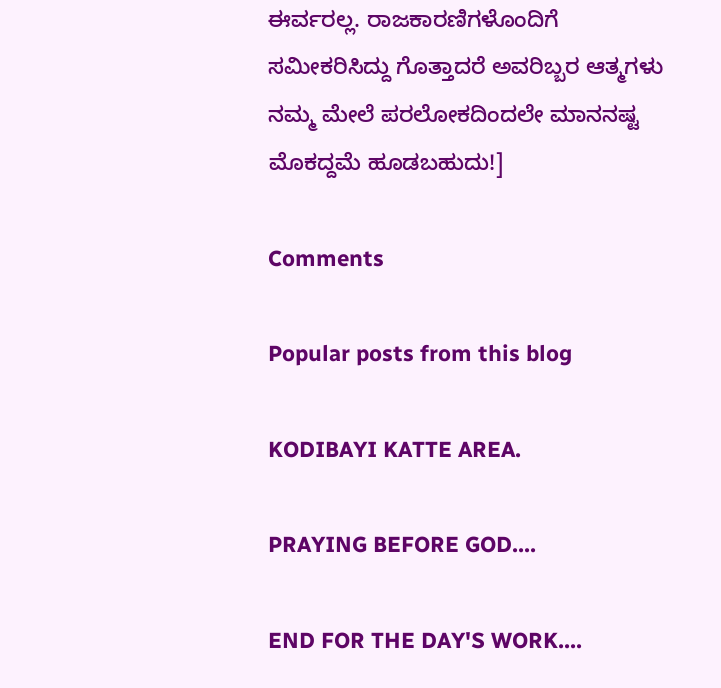ಈರ್ವರಲ್ಲ. ರಾಜಕಾರಣಿಗಳೊಂದಿಗೆ ಸಮೀಕರಿಸಿದ್ದು ಗೊತ್ತಾದರೆ ಅವರಿಬ್ಬರ ಆತ್ಮಗಳು ನಮ್ಮ ಮೇಲೆ ಪರಲೋಕದಿಂದಲೇ ಮಾನನಷ್ಟ ಮೊಕದ್ದಮೆ ಹೂಡಬಹುದು!]

Comments

Popular posts from this blog

KODIBAYI KATTE AREA.

PRAYING BEFORE GOD....

END FOR THE DAY'S WORK....